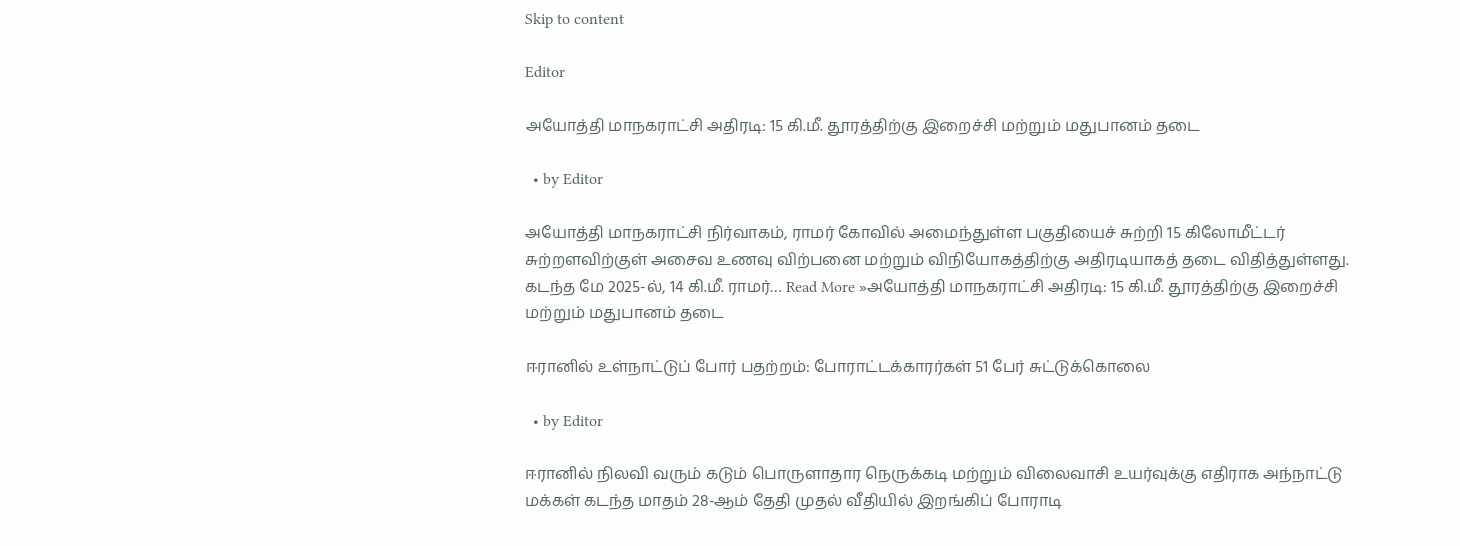Skip to content

Editor

அயோத்தி மாநகராட்சி அதிரடி: 15 கி.மீ. தூரத்திற்கு இறைச்சி மற்றும் மதுபானம் தடை

  • by Editor

அயோத்தி மாநகராட்சி நிர்வாகம், ராமர் கோவில் அமைந்துள்ள பகுதியைச் சுற்றி 15 கிலோமீட்டர் சுற்றளவிற்குள் அசைவ உணவு விற்பனை மற்றும் விநியோகத்திற்கு அதிரடியாகத் தடை விதித்துள்ளது. கடந்த மே 2025-ல், 14 கி.மீ. ராமர்… Read More »அயோத்தி மாநகராட்சி அதிரடி: 15 கி.மீ. தூரத்திற்கு இறைச்சி மற்றும் மதுபானம் தடை

ஈரானில் உள்நாட்டுப் போர் பதற்றம்: போராட்டக்காரர்கள் 51 பேர் சுட்டுக்கொலை

  • by Editor

ஈரானில் நிலவி வரும் கடும் பொருளாதார நெருக்கடி மற்றும் விலைவாசி உயர்வுக்கு எதிராக அந்நாட்டு மக்கள் கடந்த மாதம் 28-ஆம் தேதி முதல் வீதியில் இறங்கிப் போராடி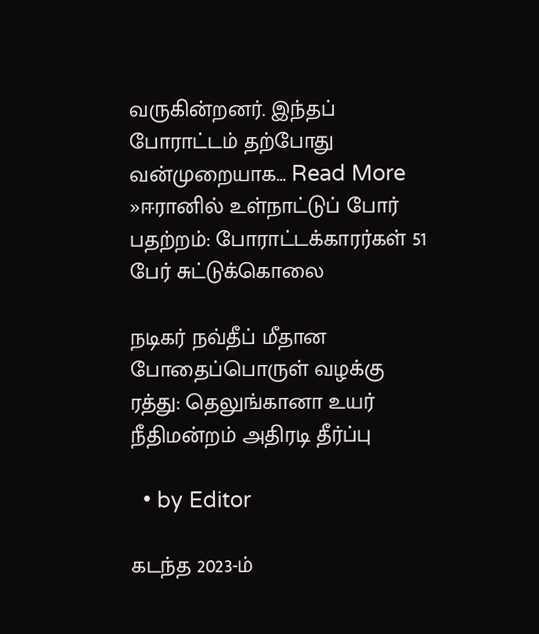வருகின்றனர். இந்தப் போராட்டம் தற்போது வன்முறையாக… Read More »ஈரானில் உள்நாட்டுப் போர் பதற்றம்: போராட்டக்காரர்கள் 51 பேர் சுட்டுக்கொலை

நடிகர் நவ்தீப் மீதான போதைப்பொருள் வழக்கு ரத்து: தெலுங்கானா உயர் நீதிமன்றம் அதிரடி தீர்ப்பு

  • by Editor

கடந்த 2023-ம்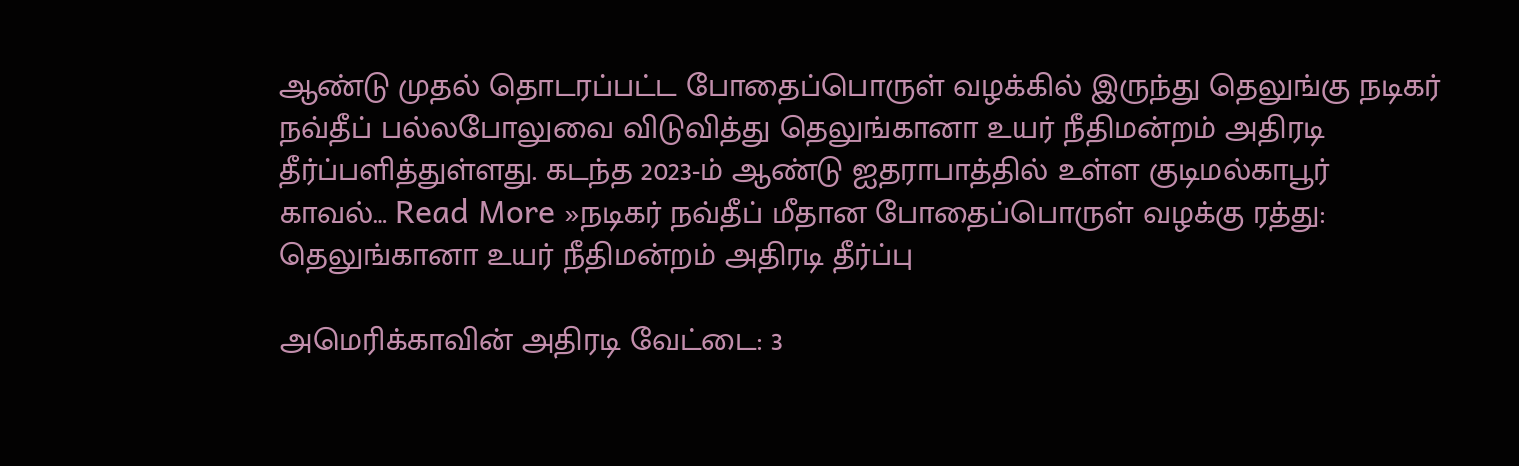ஆண்டு முதல் தொடரப்பட்ட போதைப்பொருள் வழக்கில் இருந்து தெலுங்கு நடிகர் நவ்தீப் பல்லபோலுவை விடுவித்து தெலுங்கானா உயர் நீதிமன்றம் அதிரடி தீர்ப்பளித்துள்ளது. கடந்த 2023-ம் ஆண்டு ஐதராபாத்தில் உள்ள குடிமல்காபூர் காவல்… Read More »நடிகர் நவ்தீப் மீதான போதைப்பொருள் வழக்கு ரத்து: தெலுங்கானா உயர் நீதிமன்றம் அதிரடி தீர்ப்பு

அமெரிக்காவின் அதிரடி வேட்டை: 3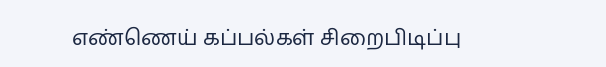எண்ணெய் கப்பல்கள் சிறைபிடிப்பு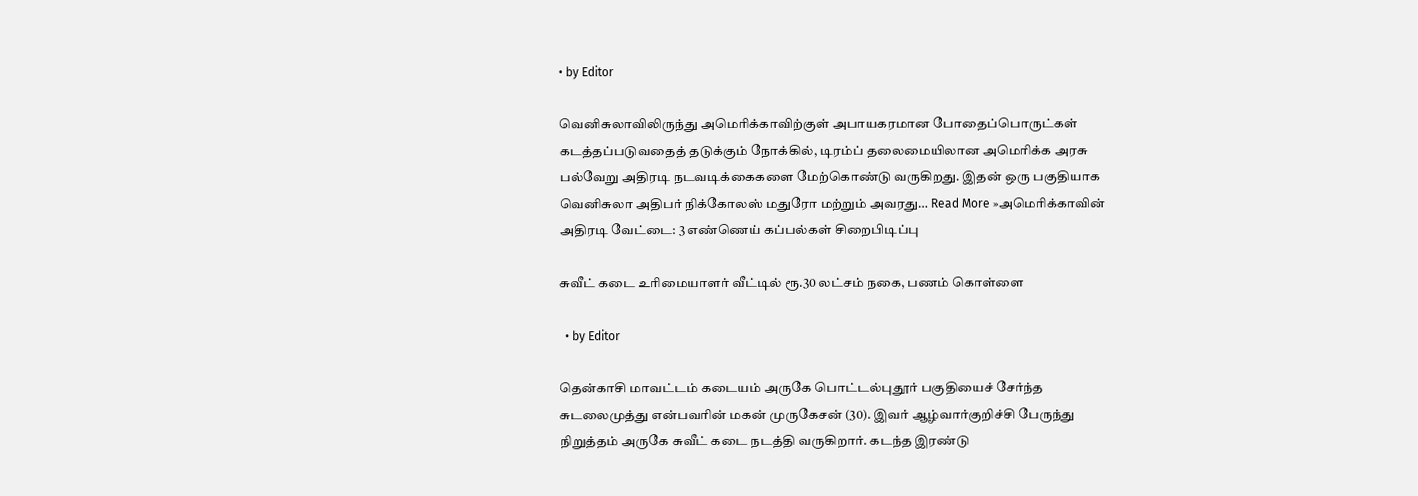• by Editor

வெனிசுலாவிலிருந்து அமெரிக்காவிற்குள் அபாயகரமான போதைப்பொருட்கள் கடத்தப்படுவதைத் தடுக்கும் நோக்கில், டிரம்ப் தலைமையிலான அமெரிக்க அரசு பல்வேறு அதிரடி நடவடிக்கைகளை மேற்கொண்டு வருகிறது. இதன் ஒரு பகுதியாக வெனிசுலா அதிபர் நிக்கோலஸ் மதுரோ மற்றும் அவரது… Read More »அமெரிக்காவின் அதிரடி வேட்டை: 3 எண்ணெய் கப்பல்கள் சிறைபிடிப்பு

சுவீட் கடை உரிமையாளர் வீட்டில் ரூ.30 லட்சம் நகை, பணம் கொள்ளை

  • by Editor

தென்காசி மாவட்டம் கடையம் அருகே பொட்டல்புதூர் பகுதியைச் சேர்ந்த சுடலைமுத்து என்பவரின் மகன் முருகேசன் (30). இவர் ஆழ்வார்குறிச்சி பேருந்து நிறுத்தம் அருகே சுவீட் கடை நடத்தி வருகிறார். கடந்த இரண்டு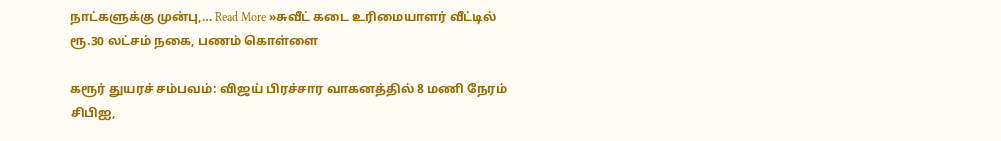நாட்களுக்கு முன்பு,… Read More »சுவீட் கடை உரிமையாளர் வீட்டில் ரூ.30 லட்சம் நகை, பணம் கொள்ளை

கரூர் துயரச் சம்பவம்: விஜய் பிரச்சார வாகனத்தில் 8 மணி நேரம் சிபிஐ,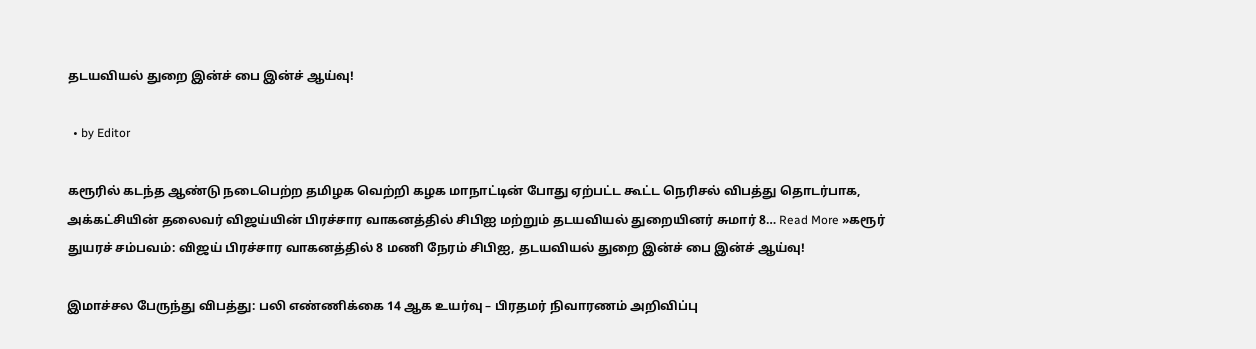தடயவியல் துறை இன்ச் பை இன்ச் ஆய்வு!

  • by Editor

கரூரில் கடந்த ஆண்டு நடைபெற்ற தமிழக வெற்றி கழக மாநாட்டின் போது ஏற்பட்ட கூட்ட நெரிசல் விபத்து தொடர்பாக, அக்கட்சியின் தலைவர் விஜய்யின் பிரச்சார வாகனத்தில் சிபிஐ மற்றும் தடயவியல் துறையினர் சுமார் 8… Read More »கரூர் துயரச் சம்பவம்: விஜய் பிரச்சார வாகனத்தில் 8 மணி நேரம் சிபிஐ, தடயவியல் துறை இன்ச் பை இன்ச் ஆய்வு!

இமாச்சல பேருந்து விபத்து: பலி எண்ணிக்கை 14 ஆக உயர்வு – பிரதமர் நிவாரணம் அறிவிப்பு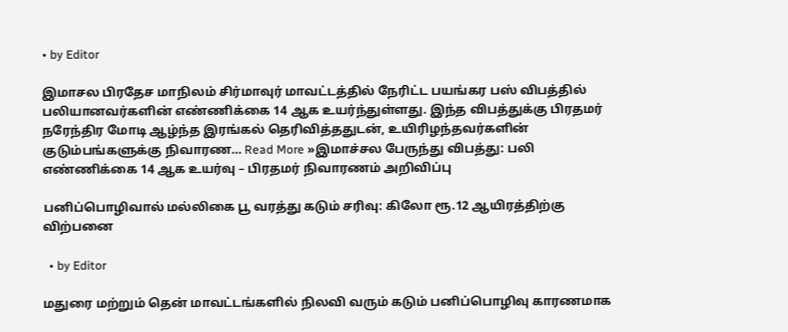• by Editor

இமாசல பிரதேச மாநிலம் சிர்மாவுர் மாவட்டத்தில் நேரிட்ட பயங்கர பஸ் விபத்தில் பலியானவர்களின் எண்ணிக்கை 14 ஆக உயர்ந்துள்ளது. இந்த விபத்துக்கு பிரதமர் நரேந்திர மோடி ஆழ்ந்த இரங்கல் தெரிவித்ததுடன், உயிரிழந்தவர்களின் குடும்பங்களுக்கு நிவாரண… Read More »இமாச்சல பேருந்து விபத்து: பலி எண்ணிக்கை 14 ஆக உயர்வு – பிரதமர் நிவாரணம் அறிவிப்பு

பனிப்பொழிவால் மல்லிகை பூ வரத்து கடும் சரிவு: கிலோ ரூ.12 ஆயிரத்திற்கு விற்பனை

  • by Editor

மதுரை மற்றும் தென் மாவட்டங்களில் நிலவி வரும் கடும் பனிப்பொழிவு காரணமாக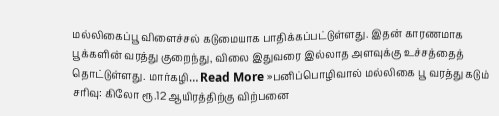மல்லிகைப்பூ விளைச்சல் கடுமையாக பாதிக்கப்பட்டுள்ளது. இதன் காரணமாக பூக்களின் வரத்து குறைந்து, விலை இதுவரை இல்லாத அளவுக்கு உச்சத்தைத் தொட்டுள்ளது. மார்கழி… Read More »பனிப்பொழிவால் மல்லிகை பூ வரத்து கடும் சரிவு: கிலோ ரூ.12 ஆயிரத்திற்கு விற்பனை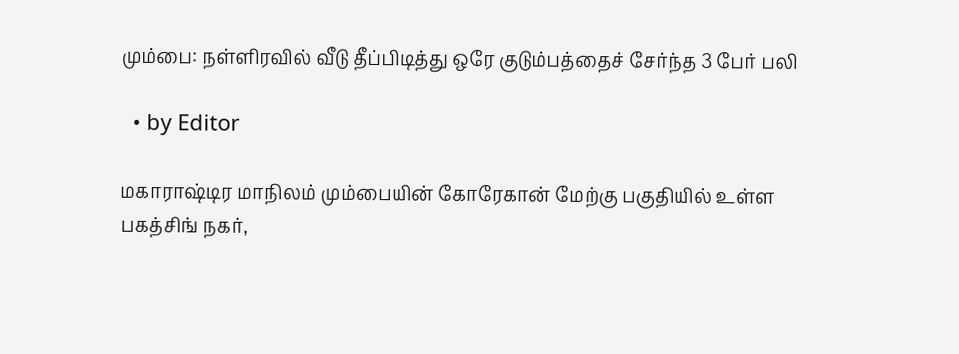மும்பை: நள்ளிரவில் வீடு தீப்பிடித்து ஒரே குடும்பத்தைச் சேர்ந்த 3 பேர் பலி

  • by Editor

மகாராஷ்டிர மாநிலம் மும்பையின் கோரேகான் மேற்கு பகுதியில் உள்ள பகத்சிங் நகர்,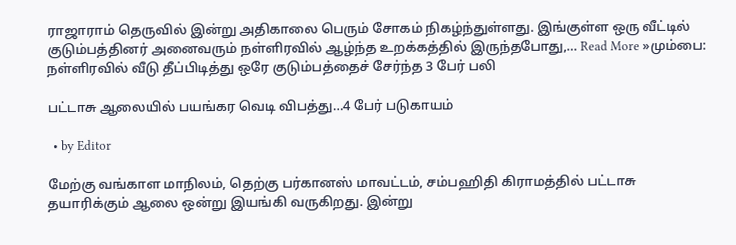ராஜாராம் தெருவில் இன்று அதிகாலை பெரும் சோகம் நிகழ்ந்துள்ளது. இங்குள்ள ஒரு வீட்டில் குடும்பத்தினர் அனைவரும் நள்ளிரவில் ஆழ்ந்த உறக்கத்தில் இருந்தபோது,… Read More »மும்பை: நள்ளிரவில் வீடு தீப்பிடித்து ஒரே குடும்பத்தைச் சேர்ந்த 3 பேர் பலி

பட்டாசு ஆலையில் பயங்கர வெடி விபத்து…4 பேர் படுகாயம்

  • by Editor

மேற்கு வங்காள மாநிலம், தெற்கு பர்கானஸ் மாவட்டம், சம்பஹிதி கிராமத்தில் பட்டாசு தயாரிக்கும் ஆலை ஒன்று இயங்கி வருகிறது. இன்று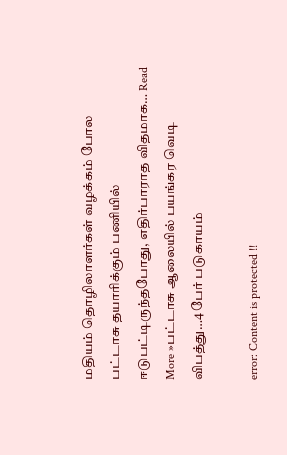மதியம் தொழிலாளர்கள் வழக்கம் போல பட்டாசு தயாரிக்கும் பணியில் ஈடுபட்டிருந்தபோது, எதிர்பாராத விதமாக… Read More »பட்டாசு ஆலையில் பயங்கர வெடி விபத்து…4 பேர் படுகாயம்

error: Content is protected !!